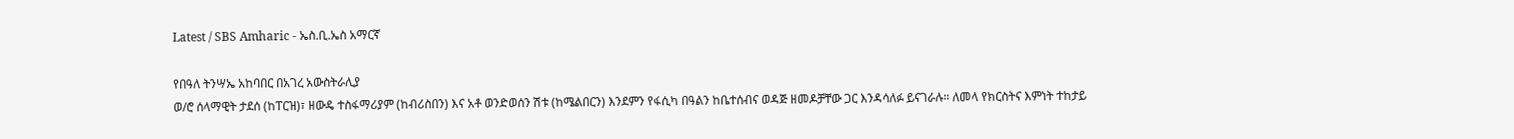Latest / SBS Amharic - ኤስ.ቢ.ኤስ አማርኛ

የበዓለ ትንሣኤ አከባበር በአገረ አውስትራሊያ
ወ/ሮ ሰላማዊት ታደሰ (ከፐርዝ)፣ ዘውዴ ተስፋማሪያም (ከብሪስበን) እና አቶ ወንድወሰን ሽቱ (ከሜልበርን) እንደምን የፋሲካ በዓልን ከቤተሰብና ወዳጅ ዘመዶቻቸው ጋር እንዳሳለፉ ይናገራሉ። ለመላ የክርስትና እምነት ተከታይ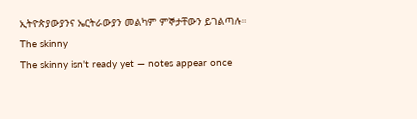ኢትዮጵያውያንና ኤርትራውያን መልካም ምኞታቸውን ይገልጣሉ።
The skinny
The skinny isn't ready yet — notes appear once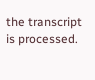the transcript is processed.